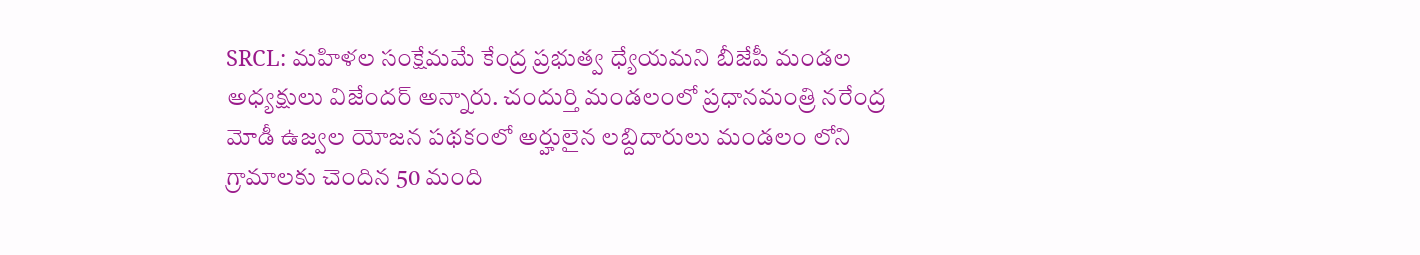SRCL: మహిళల సంక్షేమమే కేంద్ర ప్రభుత్వ ధ్యేయమని బీజేపీ మండల అధ్యక్షులు విజేందర్ అన్నారు. చందుర్తి మండలంలో ప్రధానమంత్రి నరేంద్ర మోడీ ఉజ్వల యోజన పథకంలో అర్హులైన లబ్దిదారులు మండలం లోని గ్రామాలకు చెందిన 50 మంది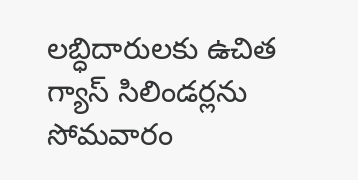లబ్ధిదారులకు ఉచిత గ్యాస్ సిలిండర్లను సోమవారం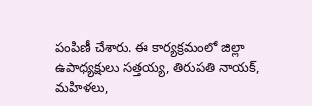పంపిణీ చేశారు. ఈ కార్యక్రమంలో జిల్లా ఉపాధ్యక్షులు సత్తయ్య, తిరుపతి నాయక్, మహిళలు,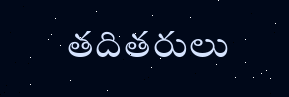తదితరులు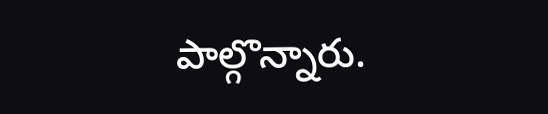పాల్గొన్నారు.